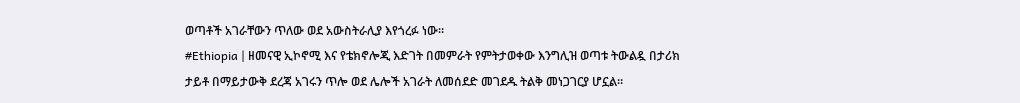ወጣቶች አገራቸውን ጥለው ወደ አውስትራሊያ እየጎረፉ ነው።
#Ethiopia | ዘመናዊ ኢኮኖሚ እና የቴክኖሎጂ እድገት በመምራት የምትታወቀው እንግሊዝ ወጣቱ ትውልዷ በታሪክ ታይቶ በማይታውቅ ደረጃ አገሩን ጥሎ ወደ ሌሎች አገራት ለመሰደድ መገደዱ ትልቅ መነጋገርያ ሆኗል።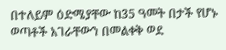በተለይም ዕድሜያቸው ከ35 ዓመት በታች የሆኑ ወጣቶች አገራቸውን በመልቀቅ ወደ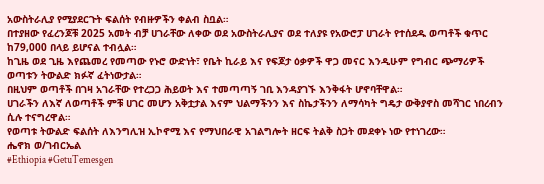አውስትራሊያ የሚያደርጉት ፍልሰት የብዙዎችን ቀልብ ስቧል።
በተያዘው የፈረንጆቹ 2025 አመት ብቻ ሀገራቸው ለቀው ወደ አውስትራሊያና ወደ ተለያዩ የአውሮፓ ሀገራት የተሰደዱ ወጣቶች ቁጥር ከ79,000 በላይ ይሆናል ተብሏል።
ከጊዜ ወደ ጊዜ እየጨመረ የመጣው የኑሮ ውድነት፣ የቤት ኪራይ እና የፍጆታ ዕቃዎች ዋጋ መናር እንዲሁም የግብር ጭማሪዎች ወጣቱን ትውልድ ክፉኛ ፈትነውታል።
በዚህም ወጣቶች በገዛ አገራቸው የተረጋጋ ሕይወት እና ተመጣጣኝ ገቢ እንዳያገኙ እንቅፋት ሆኖባቸዋል።
ሀገራችን ለእኛ ለወጣቶች ምቹ ሀገር መሆን አቅቷታል እናም ህልማችንን እና ስኬታችንን ለማሳካት ግዴታ ውቅያኖስ መሻገር ነበረብን ሲሉ ተናግረዋል።
የወጣቱ ትውልድ ፍልሰት ለእንግሊዝ ኢኮኖሚ እና የማህበራዊ አገልግሎት ዘርፍ ትልቅ ስጋት መደቀኑ ነው የተነገረው።
ሔኖክ ወ/ገብርኤል
#Ethiopia #GetuTemesgen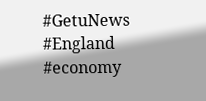#GetuNews
#England #economy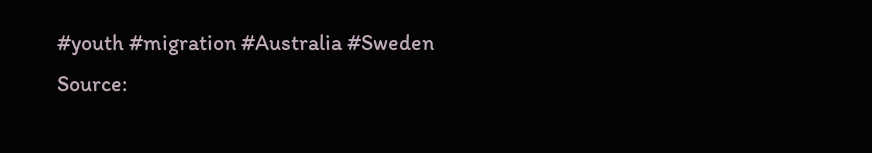#youth #migration #Australia #Sweden
Source: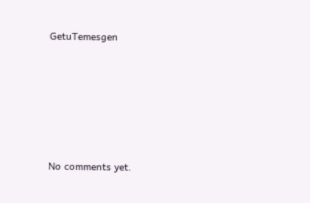GetuTemesgen









No comments yet.